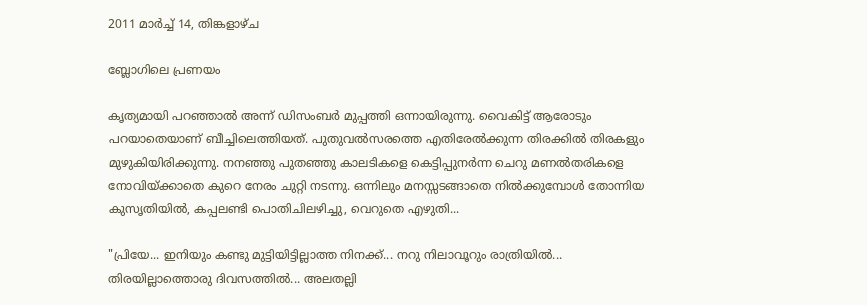2011 മാർച്ച് 14, തിങ്കളാഴ്‌ച

ബ്ലോഗിലെ പ്രണയം

കൃത്യമായി പറഞ്ഞാല്‍ അന്ന് ഡിസംബര്‍ മുപ്പത്തി ഒന്നായിരുന്നു. വൈകിട്ട് ആരോടും പറയാതെയാണ് ബീച്ചിലെത്തിയത്. പുതുവല്‍സരത്തെ എതിരേല്‍ക്കുന്ന തിരക്കില്‍ തിരകളും മുഴുകിയിരിക്കുന്നു. നനഞ്ഞു പുതഞ്ഞു കാലടികളെ കെട്ടിപ്പുനര്‍ന്ന ചെറു മണല്‍തരികളെ നോവിയ്ക്കാതെ കുറെ നേരം ചുറ്റി നടന്നു. ഒന്നിലും മനസ്സടങ്ങാതെ നില്‍ക്കുമ്പോള്‍ തോന്നിയ കുസൃതിയില്‍, കപ്പലണ്ടി പൊതിചിലഴിച്ചു, വെറുതെ എഴുതി...

"പ്രിയേ... ഇനിയും കണ്ടു മുട്ടിയിട്ടില്ലാത്ത നിനക്ക്... നറു നിലാവൂറും രാത്രിയില്‍... തിരയില്ലാത്തൊരു ദിവസത്തില്‍... അലതല്ലി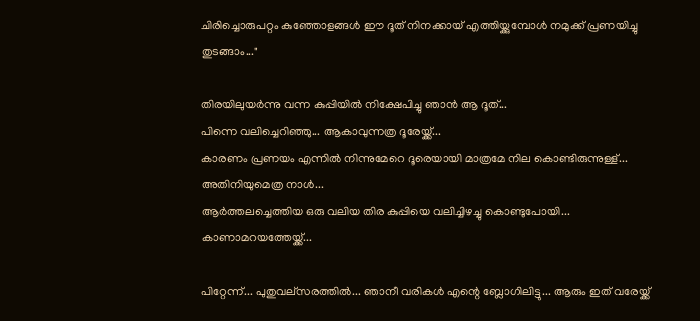ചിരിച്ചൊരുപറ്റം കുഞ്ഞോളങ്ങള്‍ ഈ ദൂത് നിനക്കായ്‌ എത്തിയ്ക്കുമ്പോള്‍ നമുക്ക് പ്രണയിച്ചു തുടങ്ങാം..."

തിരയിലുയര്‍ന്നു വന്ന കുപ്പിയില്‍ നിക്ഷേപിച്ചു ഞാന്‍ ആ ദൂത്...
പിന്നെ വലിച്ചെറിഞ്ഞു... ആകാവുന്നത്ര ദൂരേയ്ക്ക്...
കാരണം പ്രണയം എന്നില്‍ നിന്നുമേറെ ദൂരെയായി മാത്രമേ നില കൊണ്ടിരുന്നുള്ള്...
അതിനിയുമെത്ര നാള്‍...
ആര്‍ത്തലച്ചെത്തിയ ഒരു വലിയ തിര കുപ്പിയെ വലിച്ചിഴച്ചു കൊണ്ടുപോയി...
കാണാമറയത്തേയ്ക്ക്...

പിറ്റേന്ന്... പുതുവല്സരത്തില്‍... ഞാനീ വരികള്‍ എന്റെ ബ്ലോഗിലിട്ടു... ആരും ഇത് വരേയ്ക്ക്‌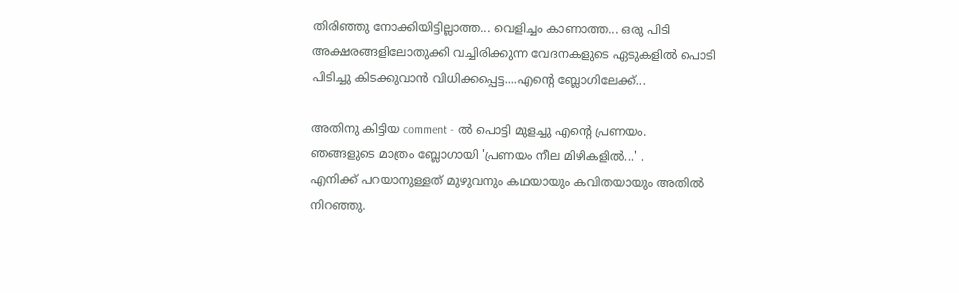തിരിഞ്ഞു നോക്കിയിട്ടില്ലാത്ത... വെളിച്ചം കാണാത്ത... ഒരു പിടി അക്ഷരങ്ങളിലോതുക്കി വച്ചിരിക്കുന്ന വേദനകളുടെ ഏടുകളില്‍ പൊടി പിടിച്ചു കിടക്കുവാന്‍ വിധിക്കപ്പെട്ട....എന്റെ ബ്ലോഗിലേക്ക്...

അതിനു കിട്ടിയ comment - ല്‍ പൊട്ടി മുളച്ചു എന്റെ പ്രണയം.
ഞങ്ങളുടെ മാത്രം ബ്ലോഗായി 'പ്രണയം നീല മിഴികളില്‍...' .
എനിക്ക് പറയാനുള്ളത് മുഴുവനും കഥയായും കവിതയായും അതില്‍ നിറഞ്ഞു.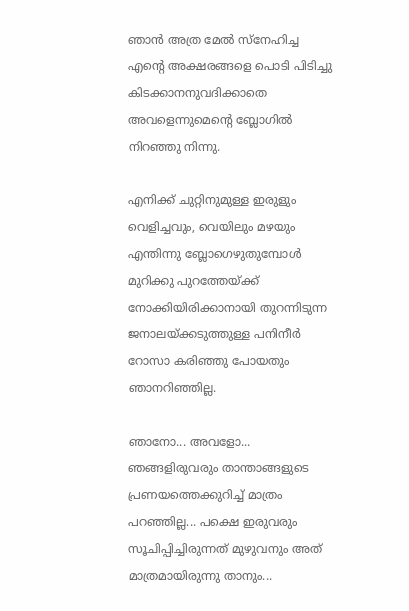ഞാന്‍ അത്ര മേല്‍ സ്നേഹിച്ച എന്റെ അക്ഷരങ്ങളെ പൊടി പിടിച്ചു കിടക്കാനനുവദിക്കാതെ അവളെന്നുമെന്റെ ബ്ലോഗില്‍ നിറഞ്ഞു നിന്നു.

എനിക്ക് ചുറ്റിനുമുള്ള ഇരുളും വെളിച്ചവും, വെയിലും മഴയും എന്തിന്നു ബ്ലോഗെഴുതുമ്പോള്‍ മുറിക്കു പുറത്തേയ്ക്ക് നോക്കിയിരിക്കാനായി തുറന്നിടുന്ന ജനാലയ്ക്കടുത്തുള്ള പനിനീര്‍ റോസാ കരിഞ്ഞു പോയതും ഞാനറിഞ്ഞില്ല.

ഞാനോ... അവളോ... ഞങ്ങളിരുവരും താന്താങ്ങളുടെ പ്രണയത്തെക്കുറിച്ച് മാത്രം പറഞ്ഞില്ല... പക്ഷെ ഇരുവരും സൂചിപ്പിച്ചിരുന്നത് മുഴുവനും അത് മാത്രമായിരുന്നു താനും...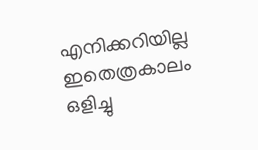എനിക്കറിയില്ല ഇതെത്രകാലം ഒളിച്ചു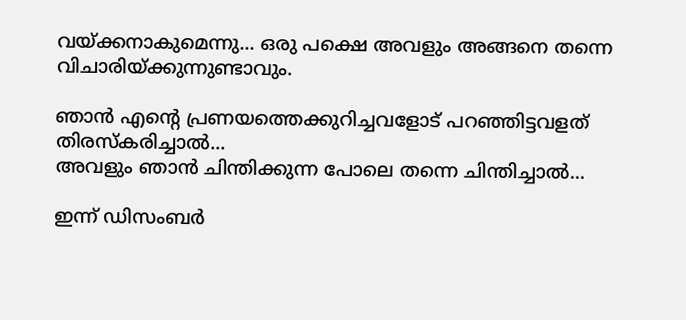വയ്ക്കനാകുമെന്നു... ഒരു പക്ഷെ അവളും അങ്ങനെ തന്നെ വിചാരിയ്ക്കുന്നുണ്ടാവും.

ഞാന്‍ എന്റെ പ്രണയത്തെക്കുറിച്ചവളോട് പറഞ്ഞിട്ടവളത് തിരസ്കരിച്ചാല്‍...
അവളും ഞാന്‍ ചിന്തിക്കുന്ന പോലെ തന്നെ ചിന്തിച്ചാല്‍...

ഇന്ന് ഡിസംബര്‍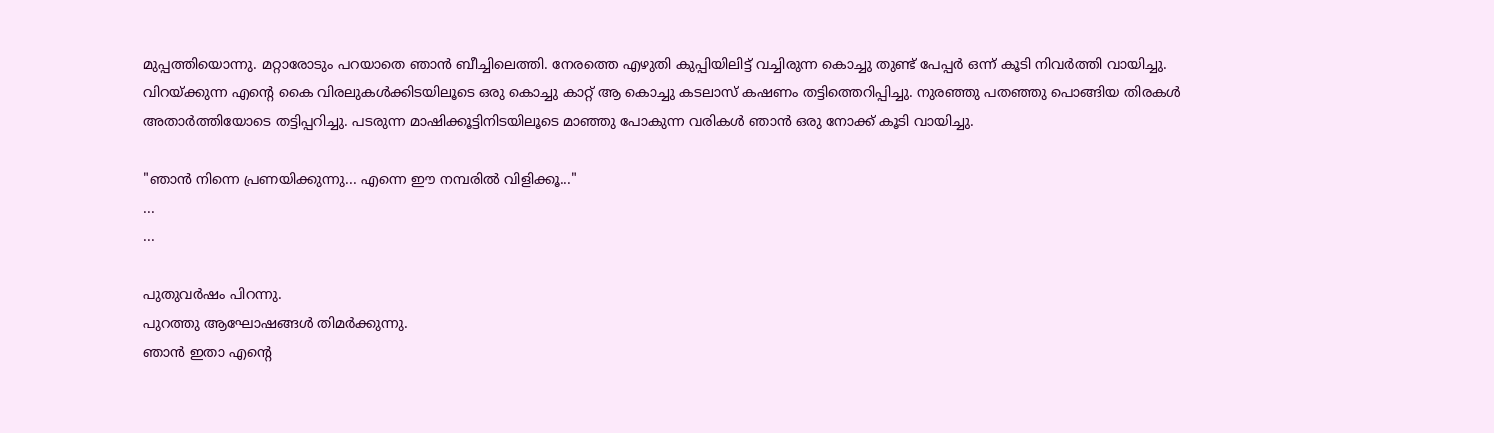മുപ്പത്തിയൊന്നു. മറ്റാരോടും പറയാതെ ഞാന്‍ ബീച്ചിലെത്തി. നേരത്തെ എഴുതി കുപ്പിയിലിട്ട് വച്ചിരുന്ന കൊച്ചു തുണ്ട് പേപ്പര്‍ ഒന്ന് കൂടി നിവര്‍ത്തി വായിച്ചു. വിറയ്ക്കുന്ന എന്റെ കൈ വിരലുകള്‍ക്കിടയിലൂടെ ഒരു കൊച്ചു കാറ്റ് ആ കൊച്ചു കടലാസ് കഷണം തട്ടിത്തെറിപ്പിച്ചു. നുരഞ്ഞു പതഞ്ഞു പൊങ്ങിയ തിരകള്‍ അതാര്‍ത്തിയോടെ തട്ടിപ്പറിച്ചു. പടരുന്ന മാഷിക്കൂട്ടിനിടയിലൂടെ മാഞ്ഞു പോകുന്ന വരികള്‍ ഞാന്‍ ഒരു നോക്ക് കൂടി വായിച്ചു.

"ഞാന്‍ നിന്നെ പ്രണയിക്കുന്നു... എന്നെ ഈ നമ്പരില്‍ വിളിക്കൂ..."
...
...

പുതുവര്‍ഷം പിറന്നു.
പുറത്തു ആഘോഷങ്ങള്‍ തിമര്‍ക്കുന്നു.
ഞാന്‍ ഇതാ എന്റെ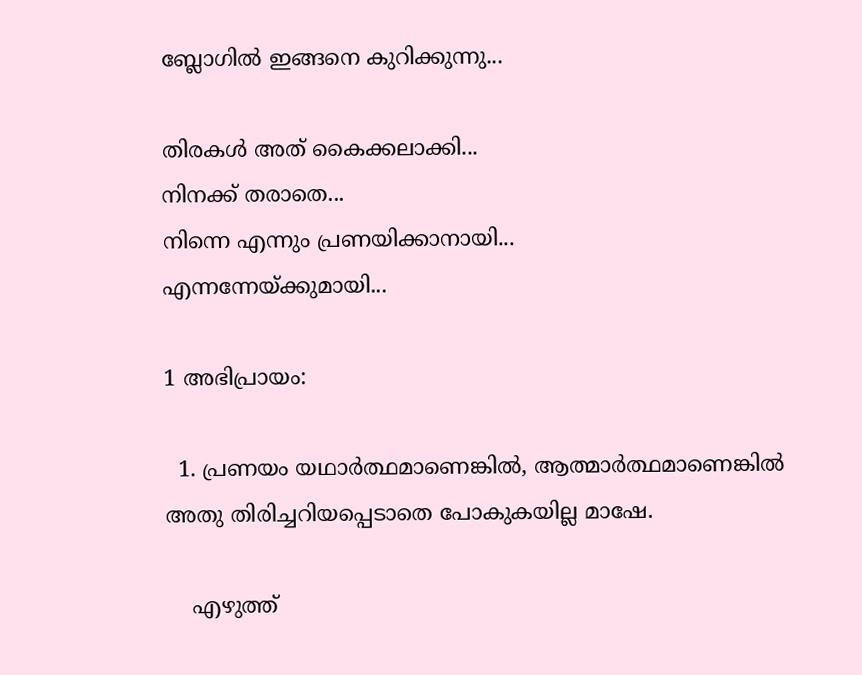ബ്ലോഗില്‍ ഇങ്ങനെ കുറിക്കുന്നു...

തിരകള്‍ അത് കൈക്കലാക്കി...
നിനക്ക് തരാതെ...
നിന്നെ എന്നും പ്രണയിക്കാനായി...
എന്നന്നേയ്ക്കുമായി...

1 അഭിപ്രായം:

  1. പ്രണയം യഥാര്‍ത്ഥമാണെങ്കില്‍, ആത്മാര്‍ത്ഥമാണെങ്കില്‍ അതു തിരിച്ചറിയപ്പെടാതെ പോകുകയില്ല മാഷേ.

    എഴുത്ത്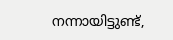നന്നായിട്ടുണ്ട്,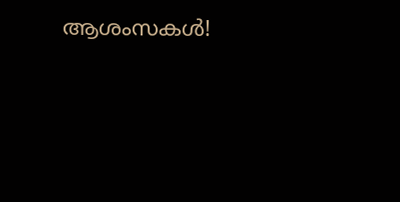ആശംസകള്‍!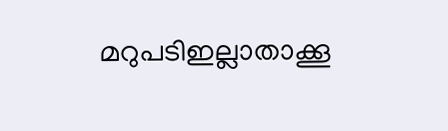മറുപടിഇല്ലാതാക്കൂ